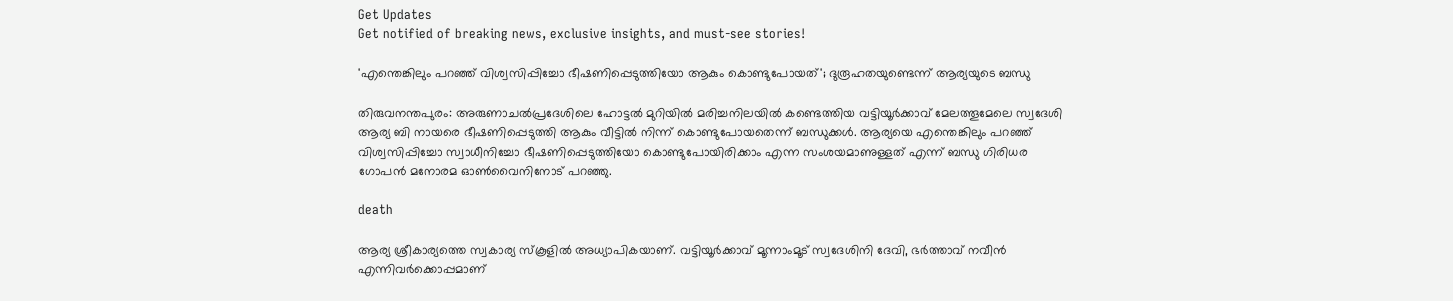Get Updates
Get notified of breaking news, exclusive insights, and must-see stories!

'എന്തെങ്കിലും പറഞ്ഞ് വിശ്വസിപ്പിച്ചോ ഭീഷണിപ്പെടുത്തിയോ ആകും കൊണ്ടുപോയത്'; ദുരൂഹതയുണ്ടെന്ന് ആര്യയുടെ ബന്ധു

തിരുവനന്തപുരം: അരുണാചൽപ്രദേശിലെ ഹോട്ടൽ മുറിയിൽ മരിച്ചനിലയിൽ കണ്ടെത്തിയ വട്ടിയൂർക്കാവ് മേലത്തൂമേലെ സ്വദേശി ആര്യ ബി നായരെ ഭീഷണിപ്പെടുത്തി ആകും വീട്ടിൽ നിന്ന് കൊണ്ടുപോയതെന്ന് ബന്ധുക്കൾ. ആര്യയെ എന്തെങ്കിലും പറഞ്ഞ് വിശ്വസിപ്പിച്ചോ സ്വാധീനിച്ചോ ഭീഷണിപ്പെടുത്തിയോ കൊണ്ടുപോയിരിക്കാം എന്ന സംശയമാണുള്ളത് എന്ന് ബന്ധു ഗിരിധര ഗോപൻ മനോരമ ഓൺവൈനിനോട് പറഞ്ഞു.

death

ആര്യ ശ്രീകാര്യത്തെ സ്വകാര്യ സ്കൂളിൽ അധ്യാപികയാണ്. വട്ടിയൂർക്കാവ് മൂന്നാംമൂട് സ്വദേശിനി ദേവി, ഭർത്താവ് നവീൻ എന്നിവർക്കൊപ്പമാണ്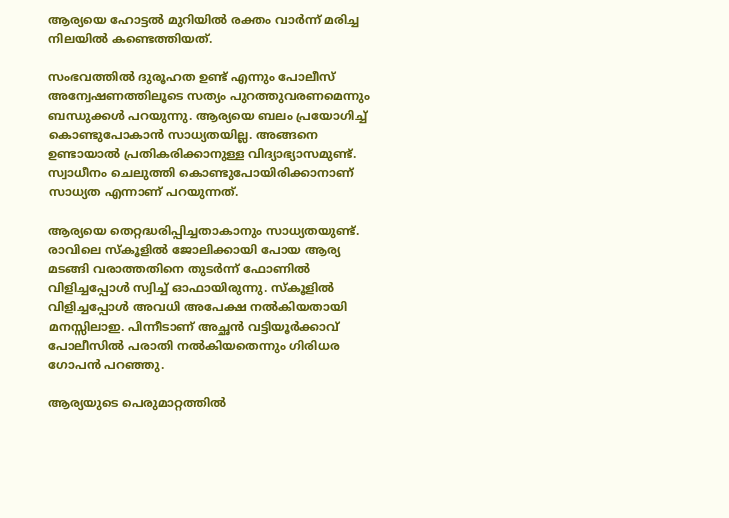ആര്യയെ ഹോട്ടൽ മുറിയിൽ രക്തം വാർന്ന് മരിച്ച നിലയിൽ കണ്ടെത്തിയത്.

സംഭവത്തിൽ ദുരൂഹത ഉണ്ട് എന്നും പോലീസ് അന്വേഷണത്തിലൂടെ സത്യം പുറത്തുവരണമെന്നും ബന്ധുക്കൾ പറയുന്നു. ആര്യയെ ബലം പ്രയോഗിച്ച് കൊണ്ടുപോകാൻ സാധ്യതയില്ല. അങ്ങനെ ഉണ്ടായാൽ പ്രതികരിക്കാനുള്ള വിദ്യാഭ്യാസമുണ്ട്. സ്വാധീനം ചെലുത്തി കൊണ്ടുപോയിരിക്കാനാണ് സാധ്യത എന്നാണ് പറയുന്നത്.

ആര്യയെ തെറ്റദ്ധരിപ്പിച്ചതാകാനും സാധ്യതയുണ്ട്. രാവിലെ സ്കൂളിൽ ജോലിക്കായി പോയ ആര്യ മടങ്ങി വരാത്തതിനെ തുടർന്ന് ഫോണിൽ വിളിച്ചപ്പോൾ സ്വിച്ച് ഓഫായിരുന്നു. സ്കൂളിൽ വിളിച്ചപ്പോൾ അവധി അപേക്ഷ നൽകിയതായി മനസ്സിലാഇ. പിന്നീടാണ് അച്ഛൻ വട്ടിയൂർക്കാവ് പോലീസിൽ പരാതി നൽകിയതെന്നും ഗിരിധര ഗോപൻ പറഞ്ഞു.

ആര്യയുടെ പെരുമാറ്റത്തിൽ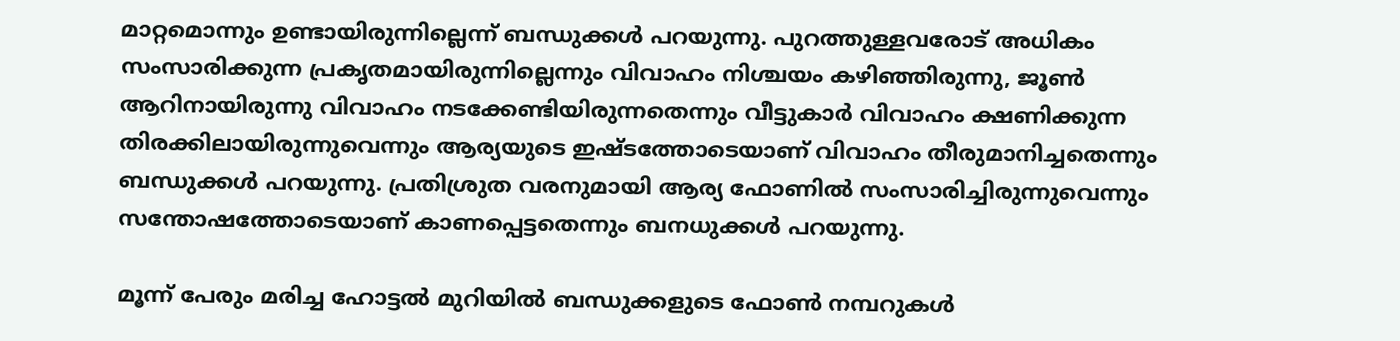മാറ്റമൊന്നും ഉണ്ടായിരുന്നില്ലെന്ന് ബന്ധുക്കൾ പറയുന്നു. പുറത്തുള്ളവരോട് അധികം സംസാരിക്കുന്ന പ്രകൃതമായിരുന്നില്ലെന്നും വിവാഹം നിശ്ചയം കഴിഞ്ഞിരുന്നു, ജൂൺ ആറിനായിരുന്നു വിവാഹം നടക്കേണ്ടിയിരുന്നതെന്നും വീട്ടുകാർ വിവാഹം ക്ഷണിക്കുന്ന തിരക്കിലായിരുന്നുവെന്നും ആര്യയുടെ ഇഷ്ടത്തോടെയാണ് വിവാഹം തീരുമാനിച്ചതെന്നും ബന്ധുക്കൾ പറയുന്നു. പ്രതിശ്രുത വരനുമായി ആര്യ ഫോണിൽ സംസാരിച്ചിരുന്നുവെന്നും സന്തോഷത്തോടെയാണ് കാണപ്പെട്ടതെന്നും ബനധുക്കൾ പറയുന്നു.

മൂന്ന് പേരും മരിച്ച ഹോട്ടൽ മുറിയിൽ ബന്ധുക്കളുടെ ഫോൺ നമ്പറുകൾ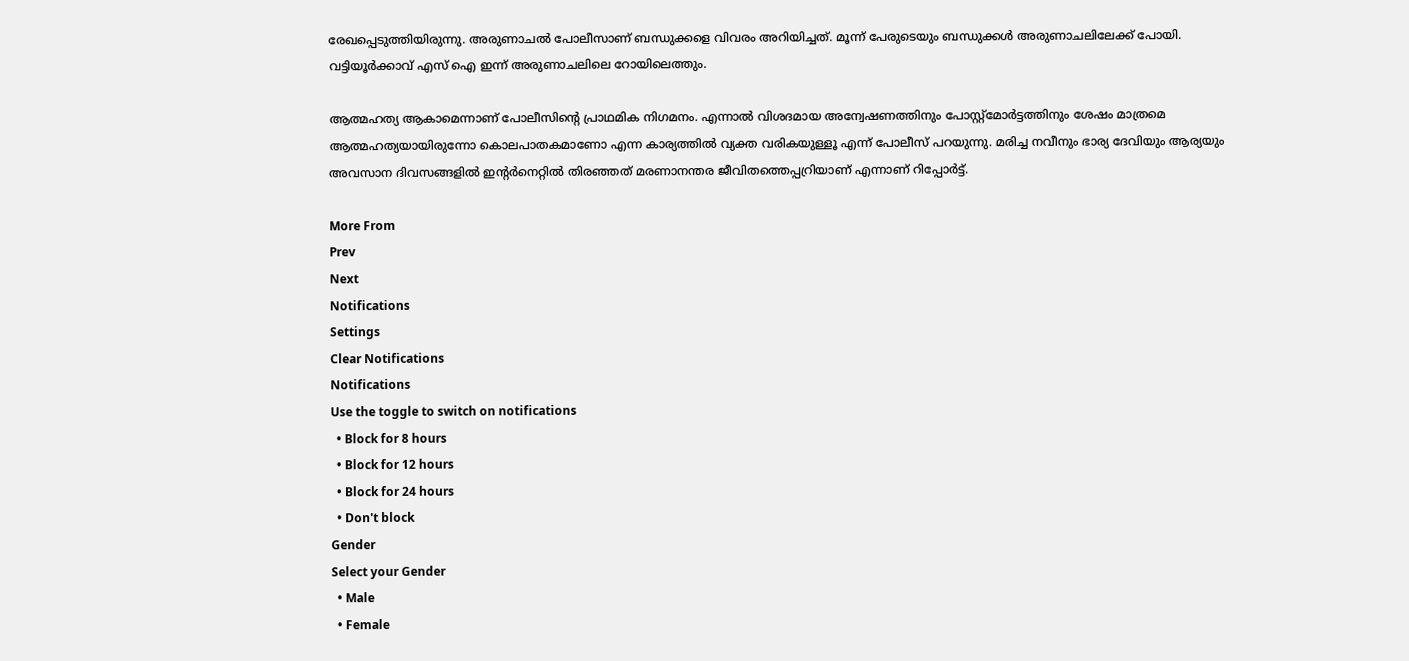രേഖപ്പെടുത്തിയിരുന്നു. അരുണാചൽ പോലീസാണ് ബന്ധുക്കളെ വിവരം അറിയിച്ചത്. മൂന്ന് പേരുടെയും ബന്ധുക്കൾ അരുണാചലിലേക്ക് പോയി. വട്ടിയൂർക്കാവ് എസ് ഐ ഇന്ന് അരുണാചലിലെ റോയിലെത്തും.

ആത്മഹത്യ ആകാമെന്നാണ് പോലീസിന്റെ പ്രാഥമിക നിഗമനം. എന്നാൽ വിശദമായ അന്വേഷണത്തിനും പോസ്റ്റ്മോർട്ടത്തിനും ശേഷം മാത്രമെ ആത്മഹത്യയായിരുന്നോ കൊലപാതകമാണോ എന്ന കാര്യത്തിൽ വ്യക്ത വരികയുള്ളൂ എന്ന് പോലീസ് പറയുന്നു. മരിച്ച നവീനും ഭാര്യ ദേവിയും ആര്യയും അവസാന ദിവസങ്ങളിൽ ഇന്റർനെറ്റിൽ തിരഞ്ഞത് മരണാനന്തര ജീവിതത്തെപ്പറ്രിയാണ് എന്നാണ് റിപ്പോർ‍ട്ട്.

More From
Prev
Next
Notifications
Settings
Clear Notifications
Notifications
Use the toggle to switch on notifications
  • Block for 8 hours
  • Block for 12 hours
  • Block for 24 hours
  • Don't block
Gender
Select your Gender
  • Male
  • Female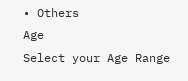• Others
Age
Select your Age Range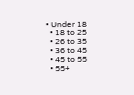• Under 18
  • 18 to 25
  • 26 to 35
  • 36 to 45
  • 45 to 55
  • 55+